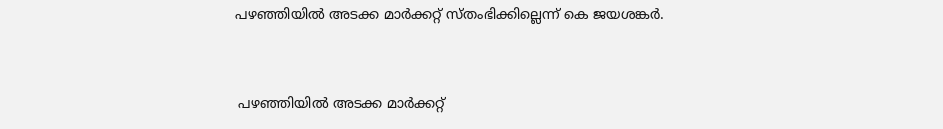പഴഞ്ഞിയിൽ അടക്ക മാർക്കറ്റ് സ്തംഭിക്കില്ലെന്ന് കെ ജയശങ്കർ.


 പഴഞ്ഞിയിൽ അടക്ക മാർക്കറ്റ്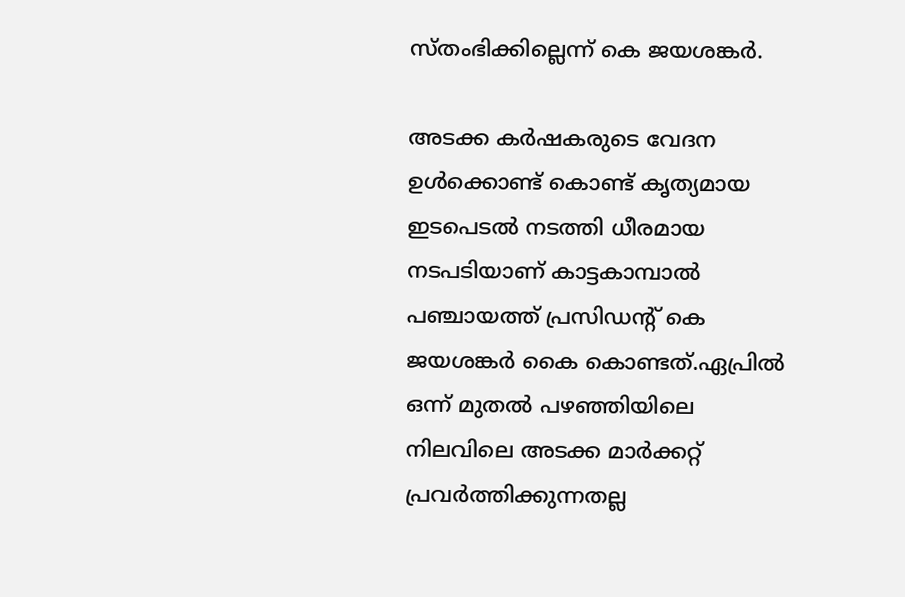സ്തംഭിക്കില്ലെന്ന് കെ ജയശങ്കർ.

അടക്ക കർഷകരുടെ വേദന ഉൾക്കൊണ്ട്‌ കൊണ്ട് കൃത്യമായ ഇടപെടൽ നടത്തി ധീരമായ നടപടിയാണ് കാട്ടകാമ്പാൽ പഞ്ചായത്ത് പ്രസിഡന്റ്‌ കെ ജയശങ്കർ കൈ കൊണ്ടത്.ഏപ്രിൽ ഒന്ന് മുതൽ പഴഞ്ഞിയിലെ നിലവിലെ അടക്ക മാർക്കറ്റ് പ്രവർത്തിക്കുന്നതല്ല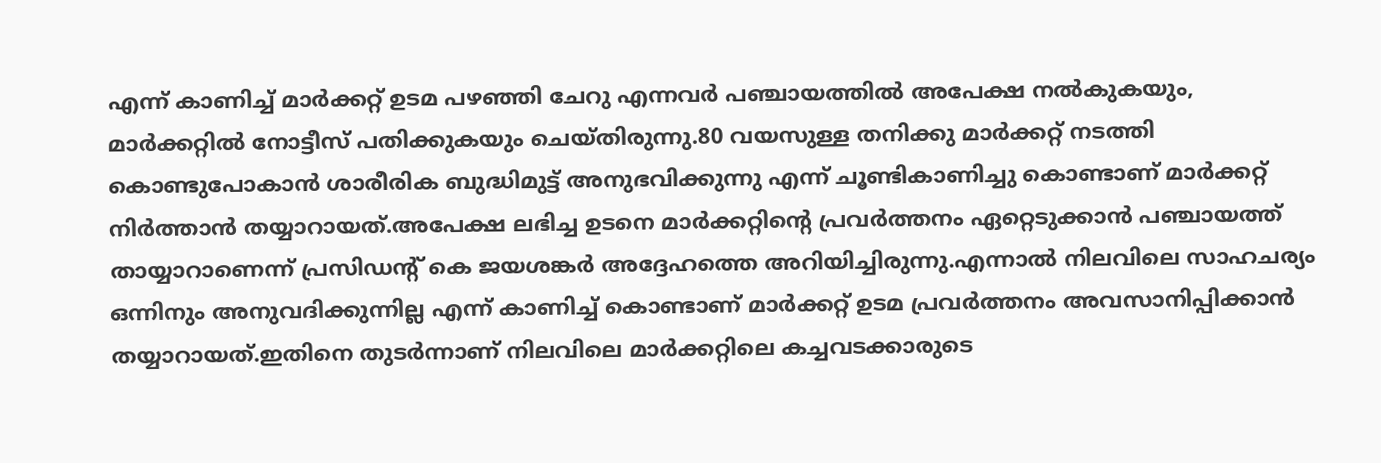എന്ന് കാണിച്ച് മാർക്കറ്റ് ഉടമ പഴഞ്ഞി ചേറു എന്നവർ പഞ്ചായത്തിൽ അപേക്ഷ നൽകുകയും, മാർക്കറ്റിൽ നോട്ടീസ് പതിക്കുകയും ചെയ്തിരുന്നു.80 വയസുള്ള തനിക്കു മാർക്കറ്റ് നടത്തി കൊണ്ടുപോകാൻ ശാരീരിക ബുദ്ധിമുട്ട് അനുഭവിക്കുന്നു എന്ന് ചൂണ്ടികാണിച്ചു കൊണ്ടാണ് മാർക്കറ്റ് നിർത്താൻ തയ്യാറായത്.അപേക്ഷ ലഭിച്ച ഉടനെ മാർക്കറ്റിന്റെ പ്രവർത്തനം ഏറ്റെടുക്കാൻ പഞ്ചായത്ത് തായ്യാറാണെന്ന് പ്രസിഡന്റ്‌ കെ ജയശങ്കർ അദ്ദേഹത്തെ അറിയിച്ചിരുന്നു.എന്നാൽ നിലവിലെ സാഹചര്യം ഒന്നിനും അനുവദിക്കുന്നില്ല എന്ന് കാണിച്ച് കൊണ്ടാണ് മാർക്കറ്റ് ഉടമ പ്രവർത്തനം അവസാനിപ്പിക്കാൻ തയ്യാറായത്.ഇതിനെ തുടർന്നാണ് നിലവിലെ മാർക്കറ്റിലെ കച്ചവടക്കാരുടെ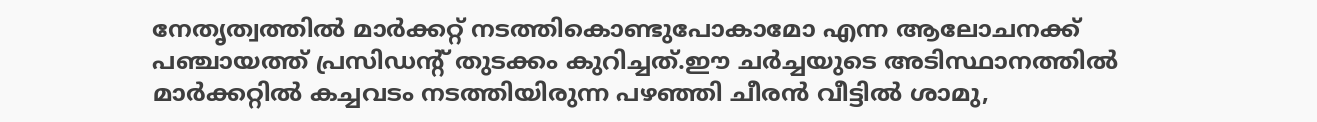നേതൃത്വത്തിൽ മാർക്കറ്റ് നടത്തികൊണ്ടുപോകാമോ എന്ന ആലോചനക്ക് പഞ്ചായത്ത് പ്രസിഡന്റ്‌ തുടക്കം കുറിച്ചത്.ഈ ചർച്ചയുടെ അടിസ്ഥാനത്തിൽ മാർക്കറ്റിൽ കച്ചവടം നടത്തിയിരുന്ന പഴഞ്ഞി ചീരൻ വീട്ടിൽ ശാമു,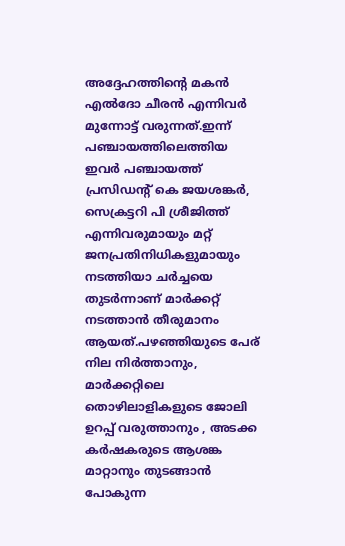അദ്ദേഹത്തിന്റെ മകൻ എൽദോ ചീരൻ എന്നിവർ മുന്നോട്ട് വരുന്നത്.ഇന്ന് പഞ്ചായത്തിലെത്തിയ ഇവർ പഞ്ചായത്ത്‌ പ്രസിഡന്റ്‌ കെ ജയശങ്കർ, സെക്രട്ടറി പി ശ്രീജിത്ത്‌ എന്നിവരുമായും മറ്റ് ജനപ്രതിനിധികളുമായും നടത്തിയാ ചർച്ചയെ തുടർന്നാണ് മാർക്കറ്റ് നടത്താൻ തീരുമാനം ആയത്.പഴഞ്ഞിയുടെ പേര് നില നിർത്താനും, മാർക്കറ്റിലെ തൊഴിലാളികളുടെ ജോലി ഉറപ്പ് വരുത്താനും , അടക്ക കർഷകരുടെ ആശങ്ക മാറ്റാനും തുടങ്ങാൻ പോകുന്ന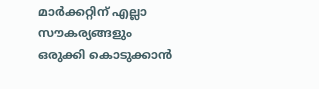മാർക്കറ്റിന് എല്ലാ സൗകര്യങ്ങളും ഒരുക്കി കൊടുക്കാൻ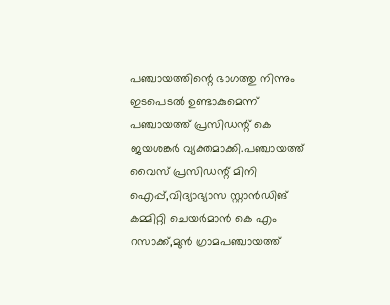പഞ്ചായത്തിന്റെ ഭാഗത്തു നിന്നും ഇടപെടൽ ഉണ്ടാകുമെന്ന് പഞ്ചായത്ത് പ്രസിഡന്റ്‌ കെ ജയശങ്കർ വ്യക്തമാക്കി.പഞ്ചായത്ത്‌ വൈസ് പ്രസിഡന്റ് മിനി ഐപ്പ്,വിദ്യാഭ്യാസ സ്റ്റാൻഡിങ് കമ്മിറ്റി ചെയർമാൻ കെ എം റസാക്ക്,മുൻ ഗ്രാമപഞ്ചായത്ത്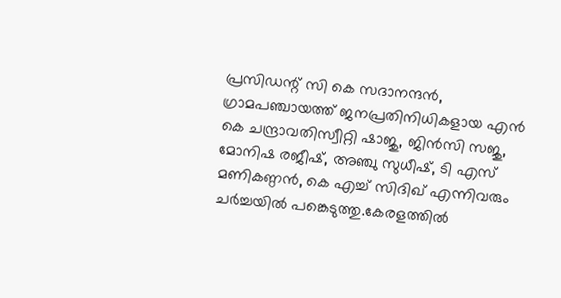പ്രസിഡന്റ് സി കെ സദാനന്ദൻ, ഗ്രാമപഞ്ചായത്ത് ജനപ്രതിനിധികളായ എൻ കെ ചന്ദ്രാവതിസ്വീറ്റി ഷാജു, ജിൻസി സജു, മോനിഷ രജീഷ്, അഞ്ചു സുധീഷ്, ടി എസ് മണികണ്ഠൻ, കെ എച്ച് സിദിഖ് എന്നിവരും ചർച്ചയിൽ പങ്കെടുത്തു.കേരളത്തിൽ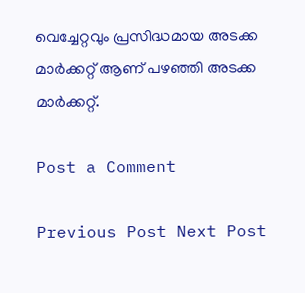വെച്ചേറ്റവും പ്രസിദ്ധമായ അടക്ക മാർക്കറ്റ് ആണ് പഴഞ്ഞി അടക്ക മാർക്കറ്റ്.

Post a Comment

Previous Post Next Post